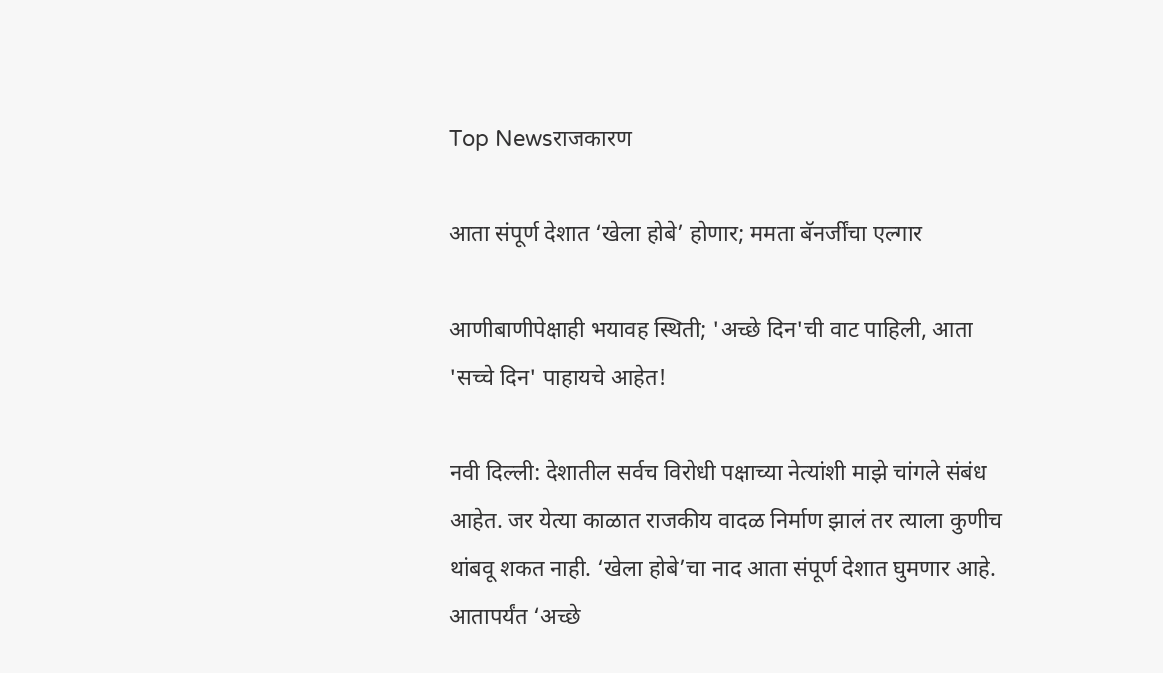Top Newsराजकारण

आता संपूर्ण देशात ‘खेला होबे’ होणार; ममता बॅनर्जींचा एल्गार

आणीबाणीपेक्षाही भयावह स्थिती; 'अच्छे दिन'ची वाट पाहिली, आता 'सच्चे दिन' पाहायचे आहेत!

नवी दिल्ली: देशातील सर्वच विरोधी पक्षाच्या नेत्यांशी माझे चांगले संबंध आहेत. जर येत्या काळात राजकीय वादळ निर्माण झालं तर त्याला कुणीच थांबवू शकत नाही. ‘खेला होबे’चा नाद आता संपूर्ण देशात घुमणार आहे. आतापर्यंत ‘अच्छे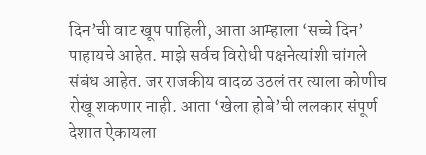दिन’ची वाट खूप पाहिली, आता आम्हाला ‘सच्चे दिन’ पाहायचे आहेत. माझे सर्वच विरोधी पक्षनेत्यांशी चांगले संबंध आहेत. जर राजकीय वादळ उठलं तर त्याला कोणीच रोखू शकणार नाही. आता ‘खेला होबे’ची ललकार संपूर्ण देशात ऐकायला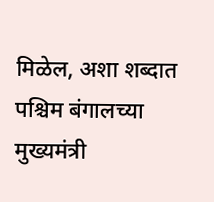मिळेल, अशा शब्दात पश्चिम बंगालच्या मुख्यमंत्री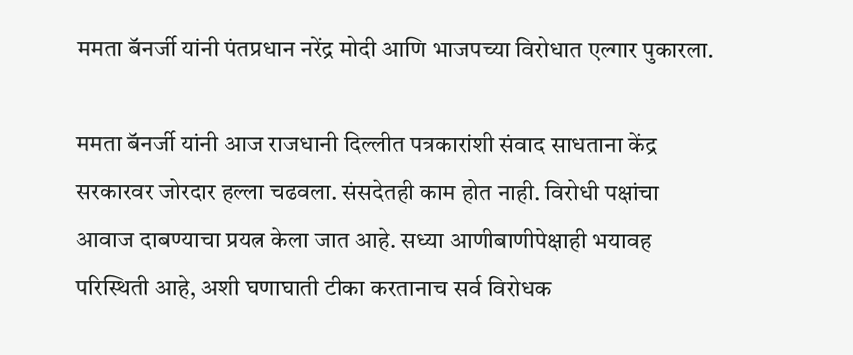ममता बॅनर्जी यांनी पंतप्रधान नरेंद्र मोदी आणि भाजपच्या विरोधात एल्गार पुकारला.

ममता बॅनर्जी यांनी आज राजधानी दिल्लीत पत्रकारांशी संवाद साधताना केंद्र सरकारवर जोरदार हल्ला चढवला. संसदेतही काम होत नाही. विरोधी पक्षांचा आवाज दाबण्याचा प्रयत्न केला जात आहे. सध्या आणीबाणीपेक्षाही भयावह परिस्थिती आहे, अशी घणाघाती टीका करतानाच सर्व विरोधक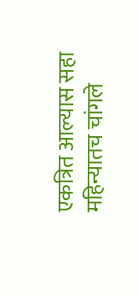एकत्रित आल्यास सहा महिन्यातच चांगले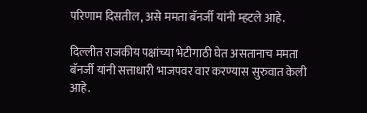परिणाम दिसतील, असे ममता बॅनर्जी यांनी म्हटले आहे.

दिल्लीत राजकीय पक्षांच्या भेटीगाठी घेत असतानाच ममता बॅनर्जी यांनी सत्ताधारी भाजपवर वार करण्यास सुरुवात केली आहे.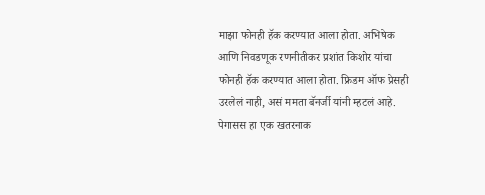माझा फोनही हॅक करण्यात आला होता. अभिषेक आणि निवडणूक रणनीतीकर प्रशांत किशोर यांचा फोनही हॅक करण्यात आला होता. फ्रिडम ऑफ प्रेसही उरलेलं नाही, असं ममता बॅनर्जी यांनी म्हटलं आहे. पेगासस हा एक खतरनाक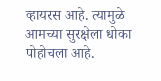व्हायरस आहे. त्यामुळे आमच्या सुरक्षेला धोका पोहोचला आहे.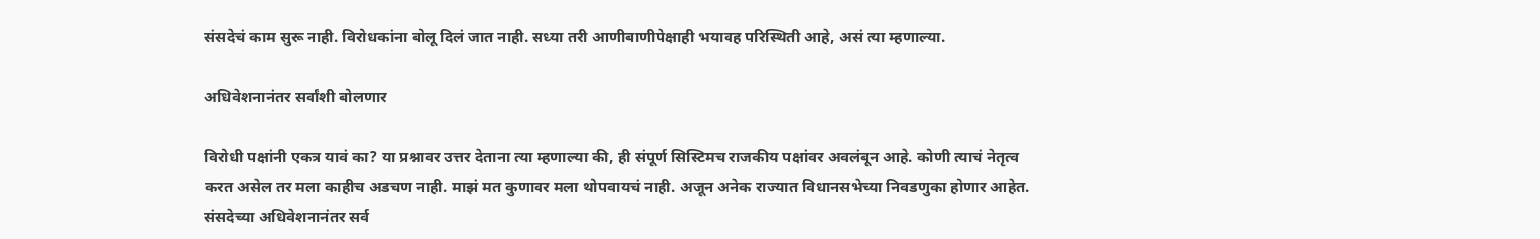संसदेचं काम सुरू नाही. विरोधकांना बोलू दिलं जात नाही. सध्या तरी आणीबाणीपेक्षाही भयावह परिस्थिती आहे, असं त्या म्हणाल्या.

अधिवेशनानंतर सर्वांशी बोलणार

विरोधी पक्षांनी एकत्र यावं का? या प्रश्नावर उत्तर देताना त्या म्हणाल्या की, ही संपूर्ण सिस्टिमच राजकीय पक्षांवर अवलंबून आहे. कोणी त्याचं नेतृत्व करत असेल तर मला काहीच अडचण नाही. माझं मत कुणावर मला थोपवायचं नाही. अजून अनेक राज्यात विधानसभेच्या निवडणुका होणार आहेत. संसदेच्या अधिवेशनानंतर सर्व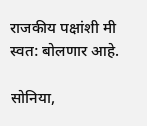राजकीय पक्षांशी मी स्वत: बोलणार आहे.

सोनिया,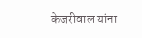केजरीवाल यांना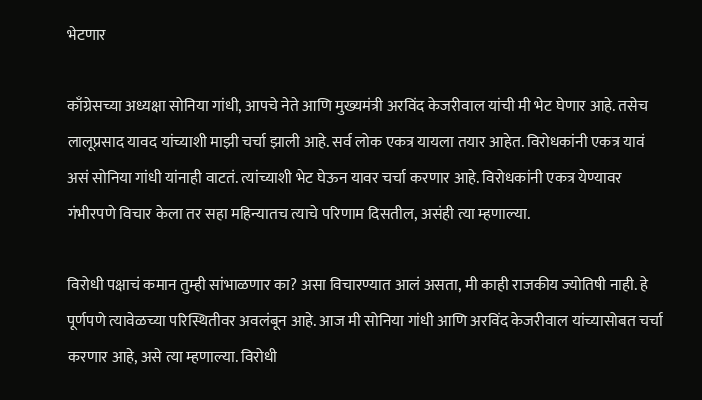भेटणार

काँग्रेसच्या अध्यक्षा सोनिया गांधी, आपचे नेते आणि मुख्यमंत्री अरविंद केजरीवाल यांची मी भेट घेणार आहे. तसेच लालूप्रसाद यावद यांच्याशी माझी चर्चा झाली आहे. सर्व लोक एकत्र यायला तयार आहेत. विरोधकांनी एकत्र यावं असं सोनिया गांधी यांनाही वाटतं. त्यांच्याशी भेट घेऊन यावर चर्चा करणार आहे. विरोधकांनी एकत्र येण्यावर गंभीरपणे विचार केला तर सहा महिन्यातच त्याचे परिणाम दिसतील, असंही त्या म्हणाल्या.

विरोधी पक्षाचं कमान तुम्ही सांभाळणार का? असा विचारण्यात आलं असता, मी काही राजकीय ज्योतिषी नाही. हे पूर्णपणे त्यावेळच्या परिस्थितीवर अवलंबून आहे. आज मी सोनिया गांधी आणि अरविंद केजरीवाल यांच्यासोबत चर्चा करणार आहे, असे त्या म्हणाल्या. विरोधी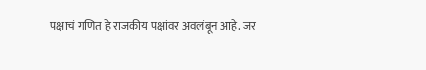पक्षाचं गणित हे राजकीय पक्षांवर अवलंबून आहे. जर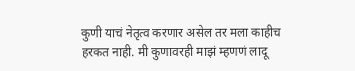कुणी याचं नेतृत्व करणार असेल तर मला काहीच हरकत नाही. मी कुणावरही माझं म्हणणं लादू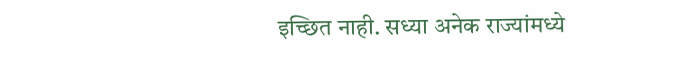इच्छित नाही. सध्या अनेक राज्यांमध्ये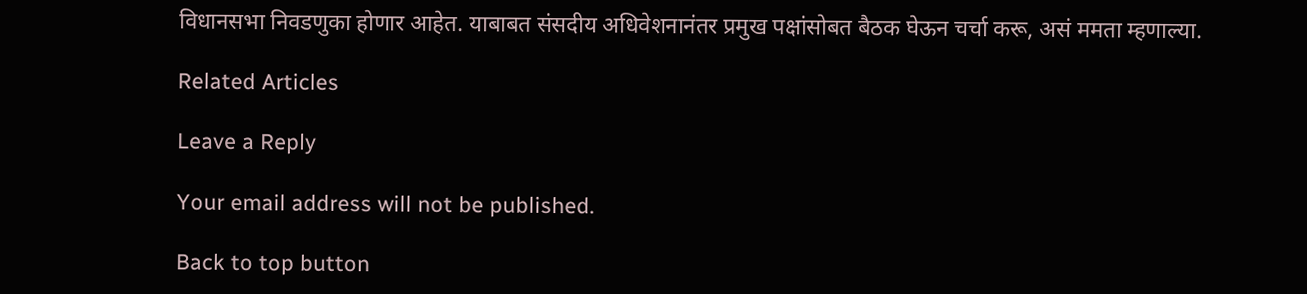विधानसभा निवडणुका होणार आहेत. याबाबत संसदीय अधिवेशनानंतर प्रमुख पक्षांसोबत बैठक घेऊन चर्चा करू, असं ममता म्हणाल्या.

Related Articles

Leave a Reply

Your email address will not be published.

Back to top button